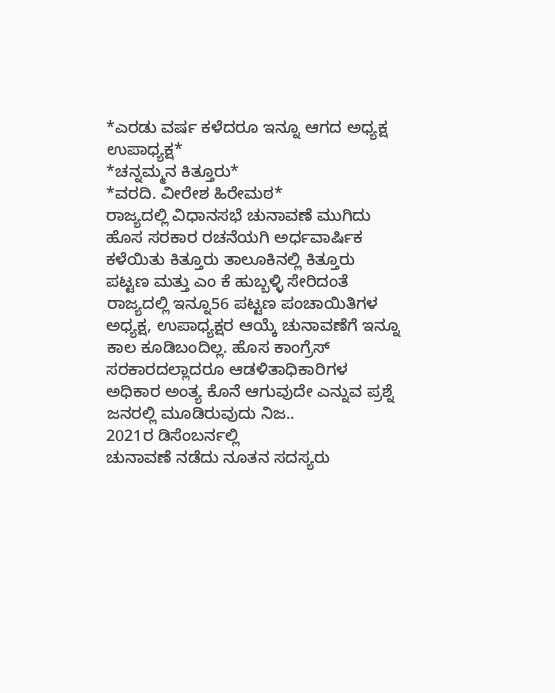*ಎರಡು ವರ್ಷ ಕಳೆದರೂ ಇನ್ನೂ ಆಗದ ಅಧ್ಯಕ್ಷ ಉಪಾಧ್ಯಕ್ಷ*
*ಚನ್ನಮ್ಮನ ಕಿತ್ತೂರು*
*ವರದಿ. ವೀರೇಶ ಹಿರೇಮಠ*
ರಾಜ್ಯದಲ್ಲಿ ವಿಧಾನಸಭೆ ಚುನಾವಣೆ ಮುಗಿದು ಹೊಸ ಸರಕಾರ ರಚನೆಯಗಿ ಅರ್ಧವಾರ್ಷಿಕ ಕಳೆಯಿತು ಕಿತ್ತೂರು ತಾಲೂಕಿನಲ್ಲಿ ಕಿತ್ತೂರು ಪಟ್ಟಣ ಮತ್ತು ಎಂ ಕೆ ಹುಬ್ಬಳ್ಳಿ ಸೇರಿದಂತೆ ರಾಜ್ಯದಲ್ಲಿ ಇನ್ನೂ56 ಪಟ್ಟಣ ಪಂಚಾಯಿತಿಗಳ ಅಧ್ಯಕ್ಷ, ಉಪಾಧ್ಯಕ್ಷರ ಆಯ್ಕೆ ಚುನಾವಣೆಗೆ ಇನ್ನೂ ಕಾಲ ಕೂಡಿಬಂದಿಲ್ಲ. ಹೊಸ ಕಾಂಗ್ರೆಸ್ ಸರಕಾರದಲ್ಲಾದರೂ ಆಡಳಿತಾಧಿಕಾರಿಗಳ ಅಧಿಕಾರ ಅಂತ್ಯ ಕೊನೆ ಆಗುವುದೇ ಎನ್ನುವ ಪ್ರಶ್ನೆ ಜನರಲ್ಲಿ ಮೂಡಿರುವುದು ನಿಜ..
2021ರ ಡಿಸೆಂಬರ್ನಲ್ಲಿ
ಚುನಾವಣೆ ನಡೆದು ನೂತನ ಸದಸ್ಯರು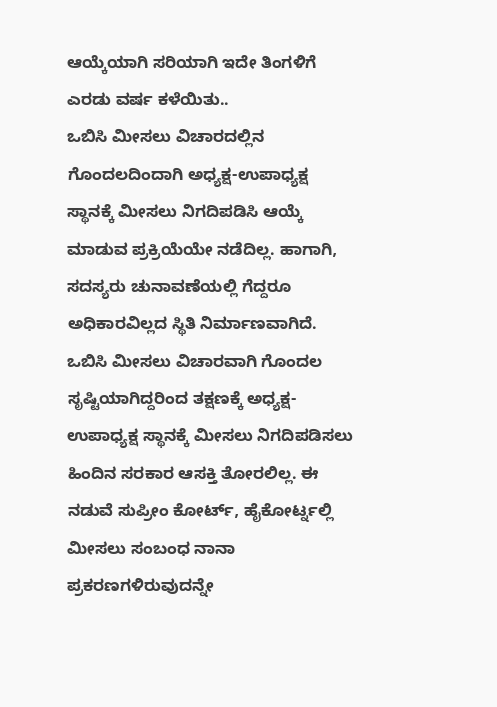ಆಯ್ಕೆಯಾಗಿ ಸರಿಯಾಗಿ ಇದೇ ತಿಂಗಳಿಗೆ ಎರಡು ವರ್ಷ ಕಳೆಯಿತು..
ಒಬಿಸಿ ಮೀಸಲು ವಿಚಾರದಲ್ಲಿನ ಗೊಂದಲದಿಂದಾಗಿ ಅಧ್ಯಕ್ಷ-ಉಪಾಧ್ಯಕ್ಷ ಸ್ಥಾನಕ್ಕೆ ಮೀಸಲು ನಿಗದಿಪಡಿಸಿ ಆಯ್ಕೆ ಮಾಡುವ ಪ್ರಕ್ರಿಯೆಯೇ ನಡೆದಿಲ್ಲ. ಹಾಗಾಗಿ, ಸದಸ್ಯರು ಚುನಾವಣೆಯಲ್ಲಿ ಗೆದ್ದರೂ ಅಧಿಕಾರವಿಲ್ಲದ ಸ್ಥಿತಿ ನಿರ್ಮಾಣವಾಗಿದೆ.
ಒಬಿಸಿ ಮೀಸಲು ವಿಚಾರವಾಗಿ ಗೊಂದಲ ಸೃಷ್ಟಿಯಾಗಿದ್ದರಿಂದ ತಕ್ಷಣಕ್ಕೆ ಅಧ್ಯಕ್ಷ-ಉಪಾಧ್ಯಕ್ಷ ಸ್ಥಾನಕ್ಕೆ ಮೀಸಲು ನಿಗದಿಪಡಿಸಲು ಹಿಂದಿನ ಸರಕಾರ ಆಸಕ್ತಿ ತೋರಲಿಲ್ಲ. ಈ ನಡುವೆ ಸುಪ್ರೀಂ ಕೋರ್ಟ್, ಹೈಕೋರ್ಟ್ನಲ್ಲಿ ಮೀಸಲು ಸಂಬಂಧ ನಾನಾ ಪ್ರಕರಣಗಳಿರುವುದನ್ನೇ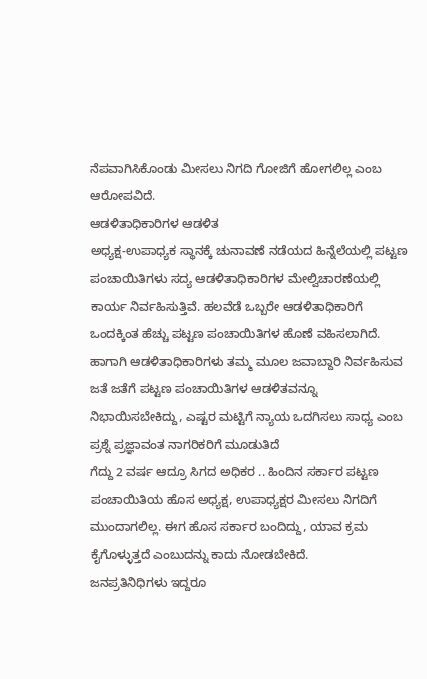ನೆಪವಾಗಿಸಿಕೊಂಡು ಮೀಸಲು ನಿಗದಿ ಗೋಜಿಗೆ ಹೋಗಲಿಲ್ಲ ಎಂಬ ಆರೋಪವಿದೆ.
ಆಡಳಿತಾಧಿಕಾರಿಗಳ ಆಡಳಿತ
ಅಧ್ಯಕ್ಷ-ಉಪಾಧ್ಯಕ ಸ್ಥಾನಕ್ಕೆ ಚುನಾವಣೆ ನಡೆಯದ ಹಿನ್ನೆಲೆಯಲ್ಲಿ ಪಟ್ಟಣ ಪಂಚಾಯಿತಿಗಳು ಸದ್ಯ ಆಡಳಿತಾಧಿಕಾರಿಗಳ ಮೇಲ್ವಿಚಾರಣೆಯಲ್ಲಿ ಕಾರ್ಯ ನಿರ್ವಹಿಸುತ್ತಿವೆ. ಹಲವೆಡೆ ಒಬ್ಬರೇ ಆಡಳಿತಾಧಿಕಾರಿಗೆ ಒಂದಕ್ಕಿಂತ ಹೆಚ್ಚು ಪಟ್ಟಣ ಪಂಚಾಯಿತಿಗಳ ಹೊಣೆ ವಹಿಸಲಾಗಿದೆ. ಹಾಗಾಗಿ ಆಡಳಿತಾಧಿಕಾರಿಗಳು ತಮ್ಮ ಮೂಲ ಜವಾಬ್ದಾರಿ ನಿರ್ವಹಿಸುವ ಜತೆ ಜತೆಗೆ ಪಟ್ಟಣ ಪಂಚಾಯಿತಿಗಳ ಆಡಳಿತವನ್ನೂ ನಿಭಾಯಿಸಬೇಕಿದ್ದು, ಎಷ್ಟರ ಮಟ್ಟಿಗೆ ನ್ಯಾಯ ಒದಗಿಸಲು ಸಾಧ್ಯ ಎಂಬ ಪ್ರಶ್ನೆ ಪ್ರಜ್ಞಾವಂತ ನಾಗರಿಕರಿಗೆ ಮೂಡುತಿದೆ
ಗೆದ್ದು 2 ವರ್ಷ ಆದ್ರೂ ಸಿಗದ ಅಧಿಕರ .. ಹಿಂದಿನ ಸರ್ಕಾರ ಪಟ್ಟಣ ಪಂಚಾಯಿತಿಯ ಹೊಸ ಅಧ್ಯಕ್ಷ, ಉಪಾಧ್ಯಕ್ಷರ ಮೀಸಲು ನಿಗದಿಗೆ ಮುಂದಾಗಲಿಲ್ಲ. ಈಗ ಹೊಸ ಸರ್ಕಾರ ಬಂದಿದ್ದು, ಯಾವ ಕ್ರಮ ಕೈಗೊಳ್ಳುತ್ತದೆ ಎಂಬುದನ್ನು ಕಾದು ನೋಡಬೇಕಿದೆ.
ಜನಪ್ರತಿನಿಧಿಗಳು ಇದ್ದರೂ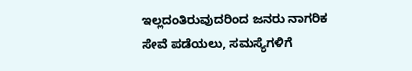ಇಲ್ಲದಂತಿರುವುದರಿಂದ ಜನರು ನಾಗರಿಕ ಸೇವೆ ಪಡೆಯಲು, ಸಮಸ್ಯೆಗಳಿಗೆ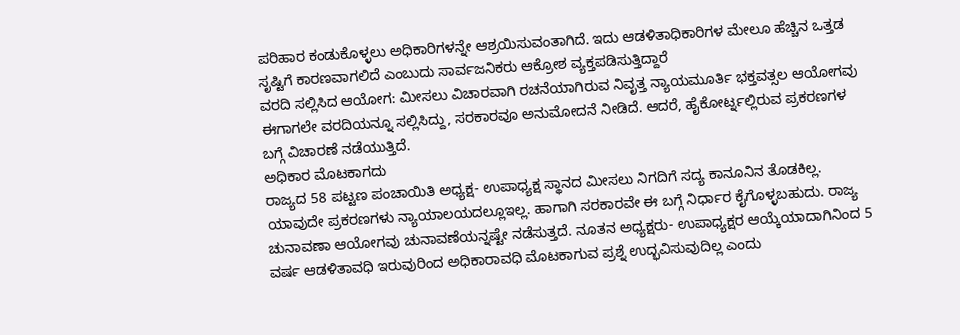ಪರಿಹಾರ ಕಂಡುಕೊಳ್ಳಲು ಅಧಿಕಾರಿಗಳನ್ನೇ ಆಶ್ರಯಿಸುವಂತಾಗಿದೆ. ಇದು ಆಡಳಿತಾಧಿಕಾರಿಗಳ ಮೇಲೂ ಹೆಚ್ಚಿನ ಒತ್ತಡ ಸೃಷ್ಟಿಗೆ ಕಾರಣವಾಗಲಿದೆ ಎಂಬುದು ಸಾರ್ವಜನಿಕರು ಆಕ್ರೋಶ ವ್ಯಕ್ತಪಡಿಸುತ್ತಿದ್ದಾರೆ
ವರದಿ ಸಲ್ಲಿಸಿದ ಆಯೋಗ: ಮೀಸಲು ವಿಚಾರವಾಗಿ ರಚನೆಯಾಗಿರುವ ನಿವೃತ್ತ ನ್ಯಾಯಮೂರ್ತಿ ಭಕ್ತವತ್ಸಲ ಆಯೋಗವು ಈಗಾಗಲೇ ವರದಿಯನ್ನೂ ಸಲ್ಲಿಸಿದ್ದು, ಸರಕಾರವೂ ಅನುಮೋದನೆ ನೀಡಿದೆ. ಆದರೆ, ಹೈಕೋರ್ಟ್ನಲ್ಲಿರುವ ಪ್ರಕರಣಗಳ ಬಗ್ಗೆ ವಿಚಾರಣೆ ನಡೆಯುತ್ತಿದೆ.
ಅಧಿಕಾರ ಮೊಟಕಾಗದು
ರಾಜ್ಯದ 58 ಪಟ್ಟಣ ಪಂಚಾಯಿತಿ ಅಧ್ಯಕ್ಷ- ಉಪಾಧ್ಯಕ್ಷ ಸ್ಥಾನದ ಮೀಸಲು ನಿಗದಿಗೆ ಸದ್ಯ ಕಾನೂನಿನ ತೊಡಕಿಲ್ಲ. ಯಾವುದೇ ಪ್ರಕರಣಗಳು ನ್ಯಾಯಾಲಯದಲ್ಲೂಇಲ್ಲ. ಹಾಗಾಗಿ ಸರಕಾರವೇ ಈ ಬಗ್ಗೆ ನಿರ್ಧಾರ ಕೈಗೊಳ್ಳಬಹುದು. ರಾಜ್ಯ ಚುನಾವಣಾ ಆಯೋಗವು ಚುನಾವಣೆಯನ್ನಷ್ಟೇ ನಡೆಸುತ್ತದೆ. ನೂತನ ಅಧ್ಯಕ್ಷರು- ಉಪಾಧ್ಯಕ್ಷರ ಆಯ್ಕೆಯಾದಾಗಿನಿಂದ 5 ವರ್ಷ ಆಡಳಿತಾವಧಿ ಇರುವುರಿಂದ ಅಧಿಕಾರಾವಧಿ ಮೊಟಕಾಗುವ ಪ್ರಶ್ನೆ ಉದ್ಭವಿಸುವುದಿಲ್ಲ ಎಂದು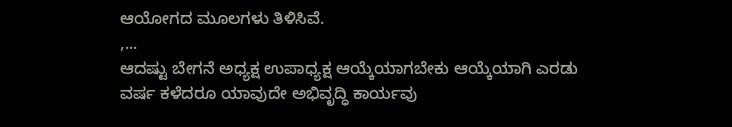ಆಯೋಗದ ಮೂಲಗಳು ತಿಳಿಸಿವೆ.
,...
ಆದಷ್ಟು ಬೇಗನೆ ಅಧ್ಯಕ್ಷ ಉಪಾಧ್ಯಕ್ಷ ಆಯ್ಕೆಯಾಗಬೇಕು ಆಯ್ಕೆಯಾಗಿ ಎರಡು ವರ್ಷ ಕಳೆದರೂ ಯಾವುದೇ ಅಭಿವೃದ್ಧಿ ಕಾರ್ಯವು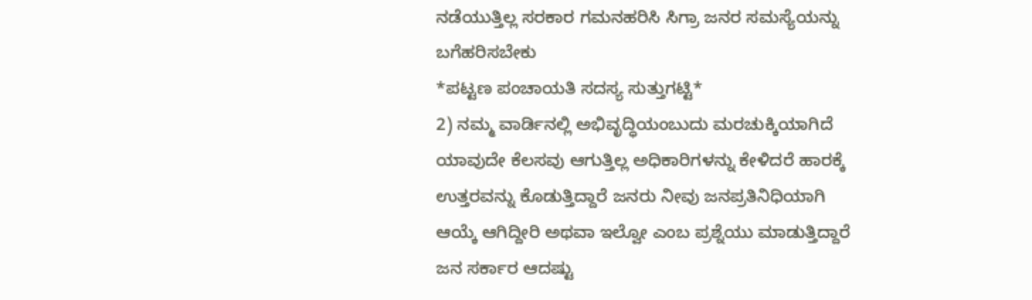ನಡೆಯುತ್ತಿಲ್ಲ ಸರಕಾರ ಗಮನಹರಿಸಿ ಸಿಗ್ರಾ ಜನರ ಸಮಸ್ಯೆಯನ್ನು ಬಗೆಹರಿಸಬೇಕು
*ಪಟ್ಟಣ ಪಂಚಾಯತಿ ಸದಸ್ಯ ಸುತ್ತುಗಟ್ಟಿ*
2) ನಮ್ಮ ವಾರ್ಡಿನಲ್ಲಿ ಅಭಿವೃದ್ಧಿಯಂಬುದು ಮರಚುಕ್ಕಿಯಾಗಿದೆ ಯಾವುದೇ ಕೆಲಸವು ಆಗುತ್ತಿಲ್ಲ ಅಧಿಕಾರಿಗಳನ್ನು ಕೇಳಿದರೆ ಹಾರಕ್ಕೆ ಉತ್ತರವನ್ನು ಕೊಡುತ್ತಿದ್ದಾರೆ ಜನರು ನೀವು ಜನಪ್ರತಿನಿಧಿಯಾಗಿ ಆಯ್ಕೆ ಆಗಿದ್ದೀರಿ ಅಥವಾ ಇಲ್ವೋ ಎಂಬ ಪ್ರಶ್ನೆಯು ಮಾಡುತ್ತಿದ್ದಾರೆ ಜನ ಸರ್ಕಾರ ಆದಷ್ಟು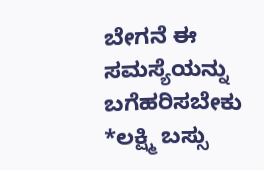ಬೇಗನೆ ಈ ಸಮಸ್ಯೆಯನ್ನು ಬಗೆಹರಿಸಬೇಕು
*ಲಕ್ಷ್ಮಿ ಬಸ್ಸು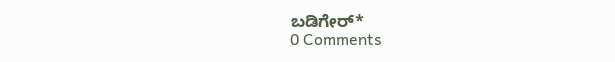ಬಡಿಗೇರ್*
0 Comments